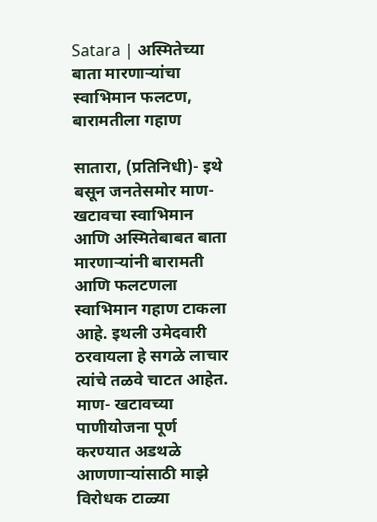Satara | अस्मितेच्या बाता मारणाऱ्यांचा स्वाभिमान फलटण, बारामतीला गहाण

सातारा, (प्रतिनिधी)- इथे बसून जनतेसमोर माण- खटावचा स्वाभिमान आणि अस्मितेबाबत बाता मारणाऱ्यांनी बारामती आणि फलटणला स्वाभिमान गहाण टाकला आहे. इथली उमेदवारी ठरवायला हे सगळे लाचार त्यांचे तळवे चाटत आहेत. माण- खटावच्या पाणीयोजना पूर्ण करण्यात अडथळे आणणाऱ्यांसाठी माझे विरोधक टाळ्या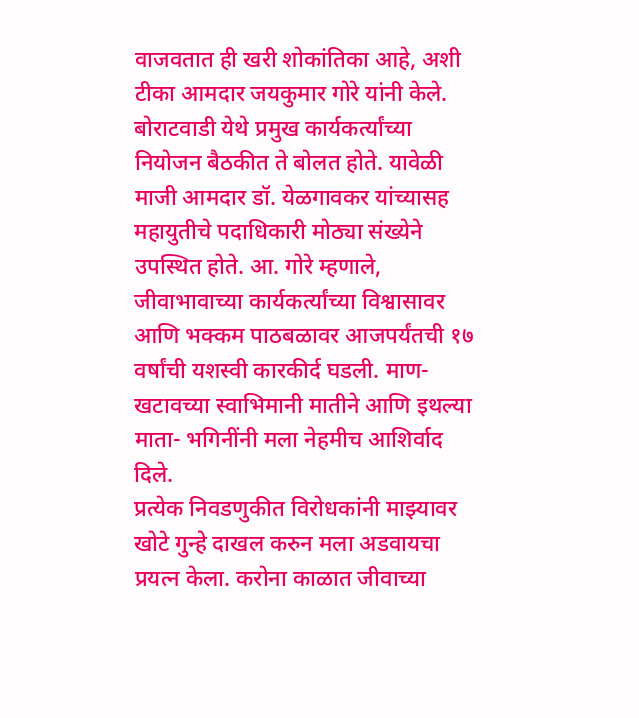वाजवतात ही खरी शोकांतिका आहे, अशी टीका आमदार जयकुमार गोरे यांनी केले.
बोराटवाडी येथे प्रमुख कार्यकर्त्यांच्या नियोजन बैठकीत ते बोलत होते. यावेळी माजी आमदार डॉ. येळगावकर यांच्यासह महायुतीचे पदाधिकारी मोठ्या संख्येने उपस्थित होते. आ. गोरे म्हणाले, जीवाभावाच्या कार्यकर्त्यांच्या विश्वासावर आणि भक्कम पाठबळावर आजपर्यंतची १७ वर्षांची यशस्वी कारकीर्द घडली. माण- खटावच्या स्वाभिमानी मातीने आणि इथल्या माता- भगिनींनी मला नेहमीच आशिर्वाद दिले.
प्रत्येक निवडणुकीत विरोधकांनी माझ्यावर खोटे गुन्हे दाखल करुन मला अडवायचा प्रयत्न केला. करोना काळात जीवाच्या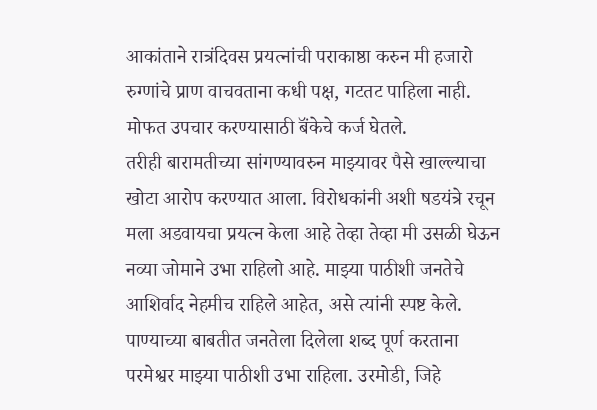आकांताने रात्रंदिवस प्रयत्नांची पराकाष्ठा करुन मी हजारो रुग्णांचे प्राण वाचवताना कधी पक्ष, गटतट पाहिला नाही. मोफत उपचार करण्यासाठी बॅंकेचे कर्ज घेतले.
तरीही बारामतीच्या सांगण्यावरुन माझ्यावर पैसे खाल्ल्याचा खोटा आरोप करण्यात आला. विरोधकांनी अशी षडयंत्रे रचून मला अडवायचा प्रयत्न केला आहे तेव्हा तेव्हा मी उसळी घेऊन नव्या जोमाने उभा राहिलो आहे. माझ्या पाठीशी जनतेचे आशिर्वाद नेहमीच राहिले आहेत, असे त्यांनी स्पष्ट केले.
पाण्याच्या बाबतीत जनतेला दिलेला शब्द पूर्ण करताना परमेश्वर माझ्या पाठीशी उभा राहिला. उरमोडी, जिहे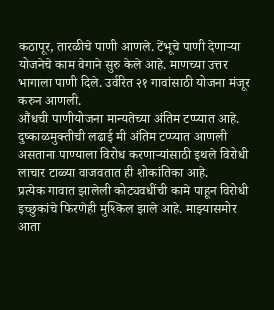कठापूर, तारळीचे पाणी आणले. टेंभूचे पाणी देणाऱ्या योजनेचे काम वेगाने सुरु केले आहे. माणच्या उत्तर भागाला पाणी दिले. उर्वरित २१ गावांसाठी योजना मंजूर करुन आणली.
औंधची पाणीयोजना मान्यतेच्या अंतिम टप्प्यात आहे. दुष्काळमुक्तीची लढाई मी अंतिम टप्प्यात आणली असताना पाण्याला विरोध करणाऱ्यांसाठी इथले विरोधी लाचार टाळ्या वाजवतात ही शोकांतिका आहे.
प्रत्येक गावात झालेली कोट्यवधींची कामे पाहून विरोधी इच्छुकांचे फिरणेही मुश्किल झाले आहे. माझ्यासमोर आता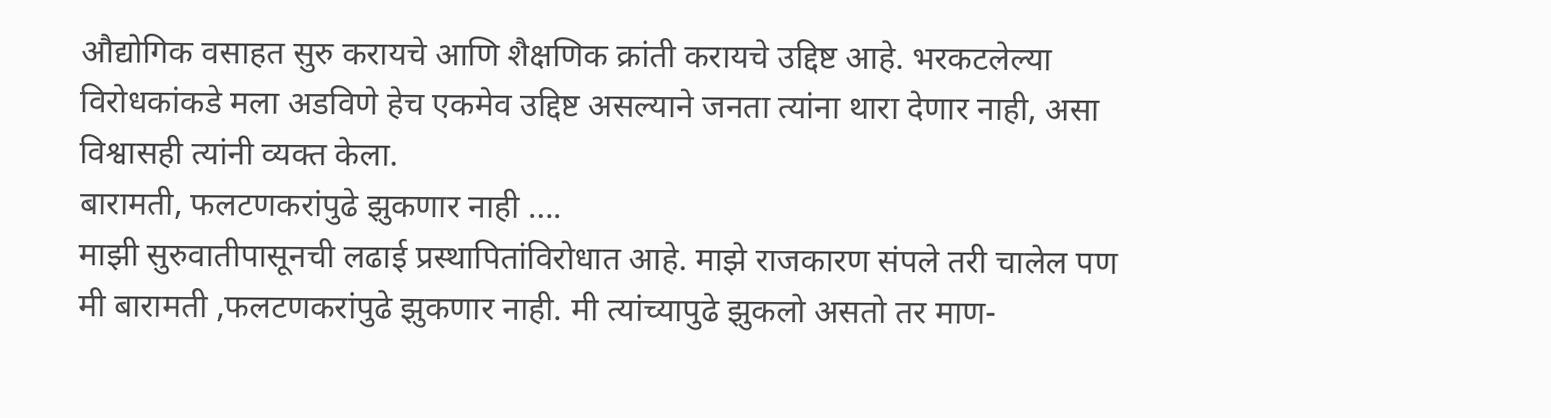औद्योगिक वसाहत सुरु करायचे आणि शैक्षणिक क्रांती करायचे उद्दिष्ट आहे. भरकटलेल्या विरोधकांकडे मला अडविणे हेच एकमेव उद्दिष्ट असल्याने जनता त्यांना थारा देणार नाही, असा विश्वासही त्यांनी व्यक्त केला.
बारामती, फलटणकरांपुढे झुकणार नाही ….
माझी सुरुवातीपासूनची लढाई प्रस्थापितांविरोधात आहे. माझे राजकारण संपले तरी चालेल पण मी बारामती ,फलटणकरांपुढे झुकणार नाही. मी त्यांच्यापुढे झुकलो असतो तर माण-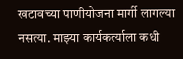खटावच्या पाणीयोजना मार्गी लागल्या नसत्या. माझ्या कार्यकर्त्याला कधी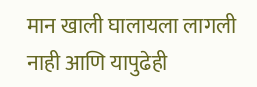मान खाली घालायला लागली नाही आणि यापुढेही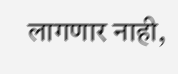लागणार नाही,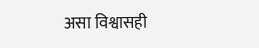असा विश्वासही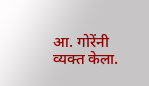आ. गोरेंनी व्यक्त केला.